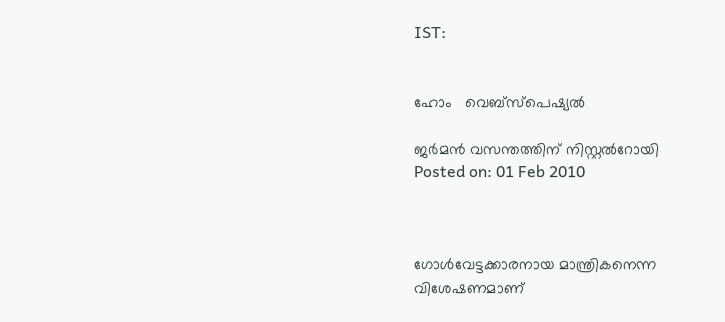IST:


ഹോം   വെബ്‌സ്‌പെഷ്യല്‍

ജര്‍മന്‍ വസന്തത്തിന് നിസ്റ്റല്‍റോയി
Posted on: 01 Feb 2010



ഗോള്‍വേട്ടക്കാരനായ മാന്ത്രികനെന്ന വിശേഷണമാണ്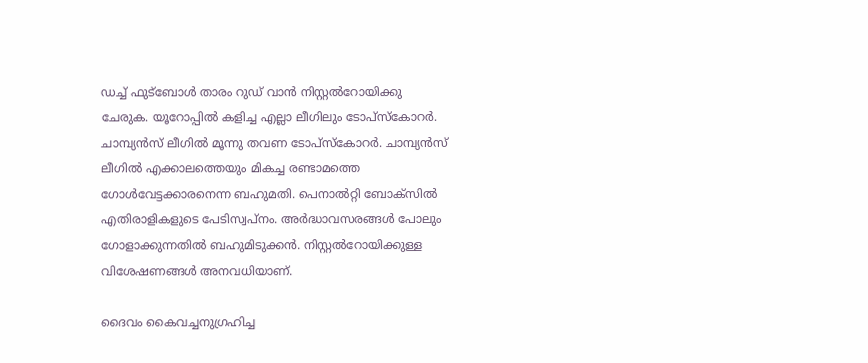ഡച്ച് ഫുട്‌ബോള്‍ താരം റുഡ് വാന്‍ നിസ്റ്റല്‍റോയിക്കു ചേരുക. യൂറോപ്പില്‍ കളിച്ച എല്ലാ ലീഗിലും ടോപ്‌സ്‌കോറര്‍. ചാമ്പ്യന്‍സ് ലീഗില്‍ മൂന്നു തവണ ടോപ്‌സ്‌കോറര്‍. ചാമ്പ്യന്‍സ് ലീഗില്‍ എക്കാലത്തെയും മികച്ച രണ്ടാമത്തെ ഗോള്‍വേട്ടക്കാരനെന്ന ബഹുമതി. പെനാല്‍റ്റി ബോക്‌സില്‍ എതിരാളികളുടെ പേടിസ്വപ്‌നം. അര്‍ദ്ധാവസരങ്ങള്‍ പോലും ഗോളാക്കുന്നതില്‍ ബഹുമിടുക്കന്‍. നിസ്റ്റല്‍റോയിക്കുള്ള വിശേഷണങ്ങള്‍ അനവധിയാണ്.

ദൈവം കൈവച്ചനുഗ്രഹിച്ച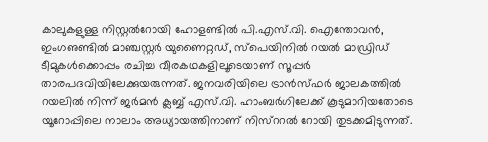കാലുകളുള്ള നിസ്റ്റല്‍റോയി ഹോളണ്ടില്‍ പി.എസ്.വി. ഐന്തോവന്‍, ഇംഗഌണ്ടില്‍ മാഞ്ചസ്റ്റര്‍ യുണൈറ്റഡ്, സ്‌പെയിനില്‍ റയല്‍ മാഡ്രിഡ് ടീമുകള്‍ക്കൊപ്പം രചിച്ച വീരകഥകളിലൂടെയാണ് സൂപ്പര്‍ താരപദവിയിലേക്കുയരുന്നത്. ജനവരിയിലെ ട്രാന്‍സ്ഫര്‍ ജാലകത്തില്‍ റയലില്‍ നിന്ന് ജര്‍മന്‍ ക്ലബ്ബ് എസ്.വി. ഹാംബര്‍ഗിലേക്ക് കൂടുമാറിയതോടെ യൂറോപ്പിലെ നാലാം അധ്യായത്തിനാണ് നിസ്‌ററല്‍ റോയി തുടക്കമിടുന്നത്.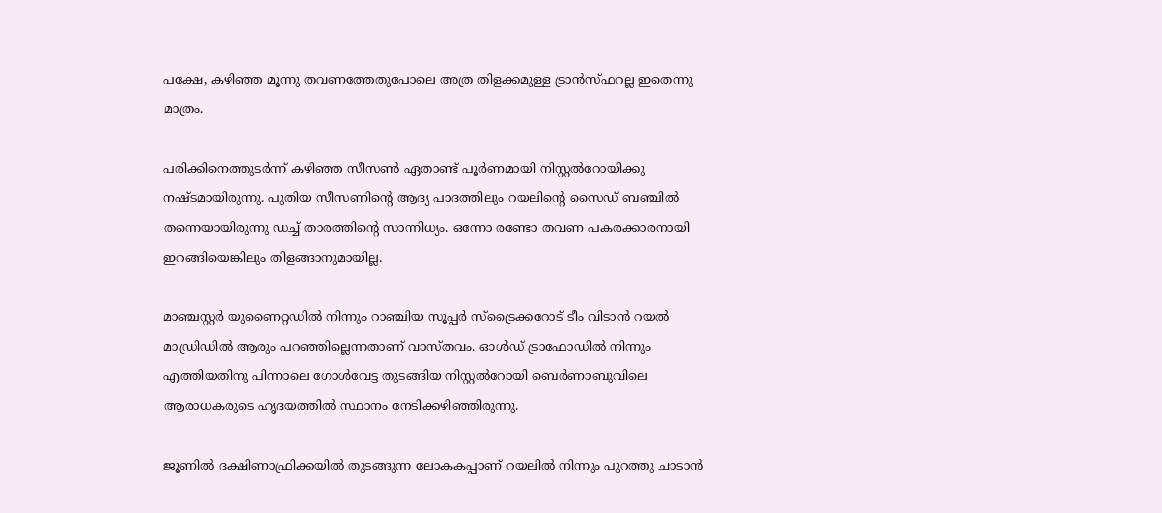പക്ഷേ, കഴിഞ്ഞ മൂന്നു തവണത്തേതുപോലെ അത്ര തിളക്കമുള്ള ട്രാന്‍സ്ഫറല്ല ഇതെന്നു മാത്രം.

പരിക്കിനെത്തുടര്‍ന്ന് കഴിഞ്ഞ സീസണ്‍ ഏതാണ്ട് പൂര്‍ണമായി നിസ്റ്റല്‍റോയിക്കു നഷ്ടമായിരുന്നു. പുതിയ സീസണിന്റെ ആദ്യ പാദത്തിലും റയലിന്റെ സൈഡ് ബഞ്ചില്‍ തന്നെയായിരുന്നു ഡച്ച് താരത്തിന്റെ സാന്നിധ്യം. ഒന്നോ രണ്ടോ തവണ പകരക്കാരനായി ഇറങ്ങിയെങ്കിലും തിളങ്ങാനുമായില്ല.

മാഞ്ചസ്റ്റര്‍ യുണൈറ്റഡില്‍ നിന്നും റാഞ്ചിയ സൂപ്പര്‍ സ്‌ട്രൈക്കറോട് ടീം വിടാന്‍ റയല്‍ മാഡ്രിഡില്‍ ആരും പറഞ്ഞില്ലെന്നതാണ് വാസ്തവം. ഓള്‍ഡ് ട്രാഫോഡില്‍ നിന്നും എത്തിയതിനു പിന്നാലെ ഗോള്‍വേട്ട തുടങ്ങിയ നിസ്റ്റല്‍റോയി ബെര്‍ണാബുവിലെ ആരാധകരുടെ ഹൃദയത്തില്‍ സ്ഥാനം നേടിക്കഴിഞ്ഞിരുന്നു.

ജൂണില്‍ ദക്ഷിണാഫ്രിക്കയില്‍ തുടങ്ങുന്ന ലോകകപ്പാണ് റയലില്‍ നിന്നും പുറത്തു ചാടാന്‍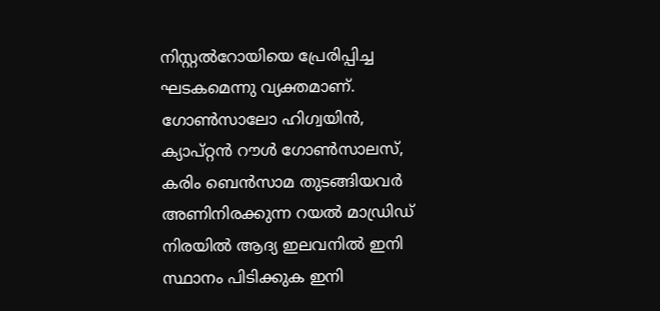നിസ്റ്റല്‍റോയിയെ പ്രേരിപ്പിച്ച ഘടകമെന്നു വ്യക്തമാണ്. ഗോണ്‍സാലോ ഹിഗ്വയിന്‍, ക്യാപ്റ്റന്‍ റൗള്‍ ഗോണ്‍സാലസ്, കരിം ബെന്‍സാമ തുടങ്ങിയവര്‍ അണിനിരക്കുന്ന റയല്‍ മാഡ്രിഡ് നിരയില്‍ ആദ്യ ഇലവനില്‍ ഇനി സ്ഥാനം പിടിക്കുക ഇനി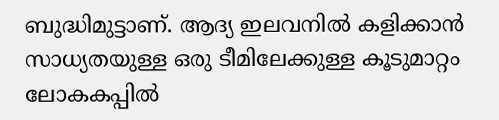ബുദ്ധിമുട്ടാണ്. ആദ്യ ഇലവനില്‍ കളിക്കാന്‍ സാധ്യതയുള്ള ഒരു ടീമിലേക്കുള്ള കൂടുമാറ്റം ലോകകപ്പില്‍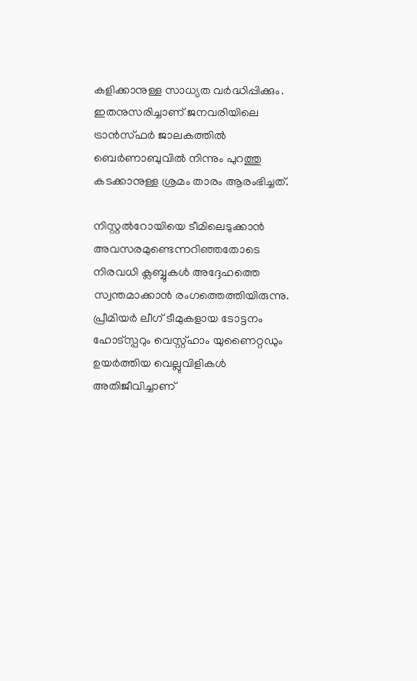കളിക്കാനുള്ള സാധ്യത വര്‍ദ്ധിപ്പിക്കും. ഇതനുസരിച്ചാണ് ജനവരിയിലെ ട്രാന്‍സ്ഫര്‍ ജാലകത്തില്‍ ബെര്‍ണാബുവില്‍ നിന്നും പുറത്തു കടക്കാനുള്ള ശ്രമം താരം ആരംഭിച്ചത്.

നിസ്റ്റല്‍റോയിയെ ടീമിലെടുക്കാന്‍ അവസരമുണ്ടെന്നറിഞ്ഞതോടെ നിരവധി ക്ലബ്ബുകള്‍ അദ്ദേഹത്തെ സ്വന്തമാക്കാന്‍ രംഗത്തെത്തിയിരുന്നു. പ്രീമിയര്‍ ലീഗ് ടീമുകളായ ടോട്ടനം ഹോട്‌സ്പറും വെസ്റ്റ്ഹാം യുണൈറ്റഡും ഉയര്‍ത്തിയ വെല്ലുവിളികള്‍ അതിജീവിച്ചാണ്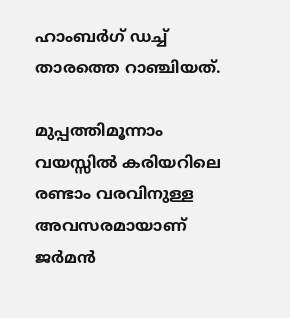ഹാംബര്‍ഗ് ഡച്ച് താരത്തെ റാഞ്ചിയത്.

മുപ്പത്തിമൂന്നാം വയസ്സില്‍ കരിയറിലെ രണ്ടാം വരവിനുള്ള അവസരമായാണ് ജര്‍മന്‍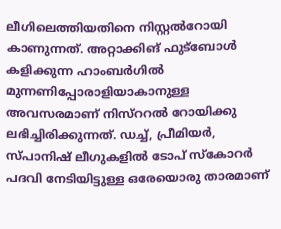ലീഗിലെത്തിയതിനെ നിസ്റ്റല്‍റോയി കാണുന്നത്. അറ്റാക്കിങ് ഫുട്‌ബോള്‍ കളിക്കുന്ന ഹാംബര്‍ഗില്‍ മുന്നണിപ്പോരാളിയാകാനുള്ള അവസരമാണ് നിസ്‌ററല്‍ റോയിക്കു ലഭിച്ചിരിക്കുന്നത്. ഡച്ച്, പ്രീമിയര്‍, സ്പാനിഷ് ലീഗുകളില്‍ ടോപ് സ്‌കോറര്‍ പദവി നേടിയിട്ടുള്ള ഒരേയൊരു താരമാണ്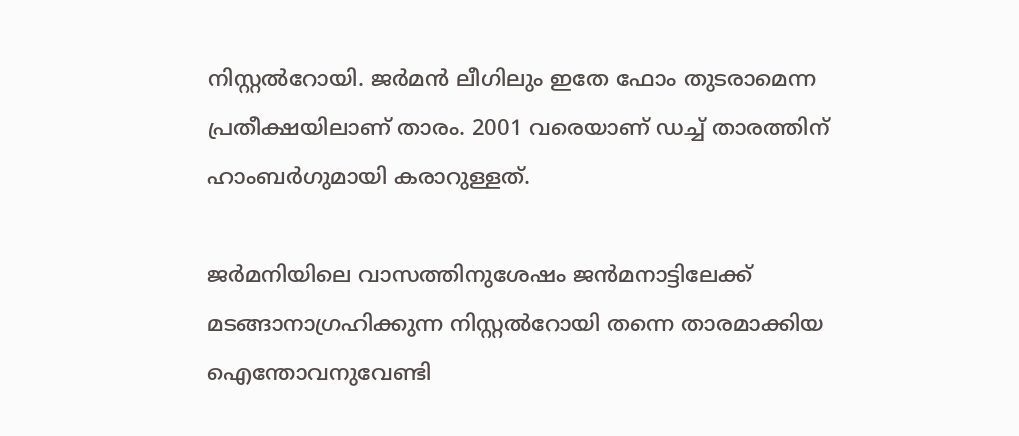നിസ്റ്റല്‍റോയി. ജര്‍മന്‍ ലീഗിലും ഇതേ ഫോം തുടരാമെന്ന പ്രതീക്ഷയിലാണ് താരം. 2001 വരെയാണ് ഡച്ച് താരത്തിന് ഹാംബര്‍ഗുമായി കരാറുള്ളത്.

ജര്‍മനിയിലെ വാസത്തിനുശേഷം ജന്‍മനാട്ടിലേക്ക് മടങ്ങാനാഗ്രഹിക്കുന്ന നിസ്റ്റല്‍റോയി തന്നെ താരമാക്കിയ ഐന്തോവനുവേണ്ടി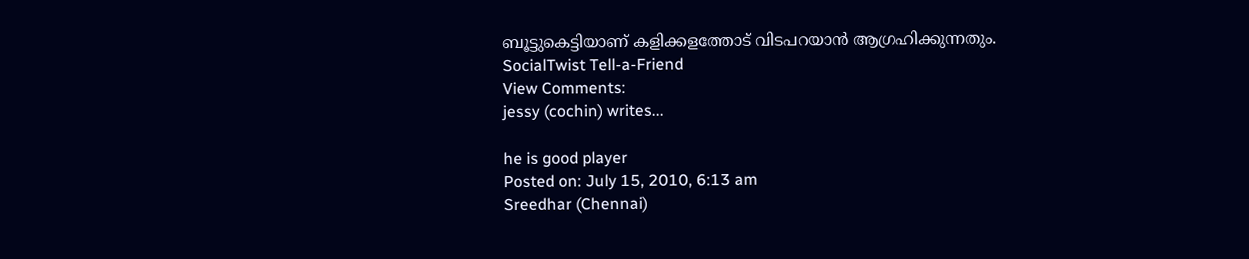ബൂട്ടുകെട്ടിയാണ് കളിക്കളത്തോട് വിടപറയാന്‍ ആഗ്രഹിക്കുന്നതും.
SocialTwist Tell-a-Friend
View Comments:
jessy (cochin) writes...

he is good player
Posted on: July 15, 2010, 6:13 am
Sreedhar (Chennai)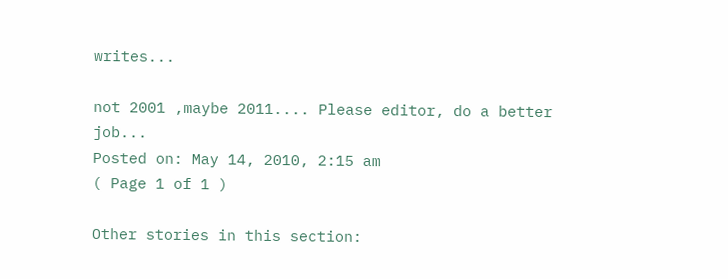writes...

not 2001 ,maybe 2011.... Please editor, do a better job...
Posted on: May 14, 2010, 2:15 am
( Page 1 of 1 )

Other stories in this section: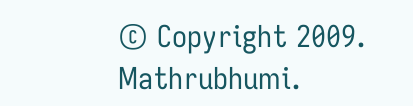© Copyright 2009. Mathrubhumi.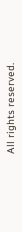All rights reserved.